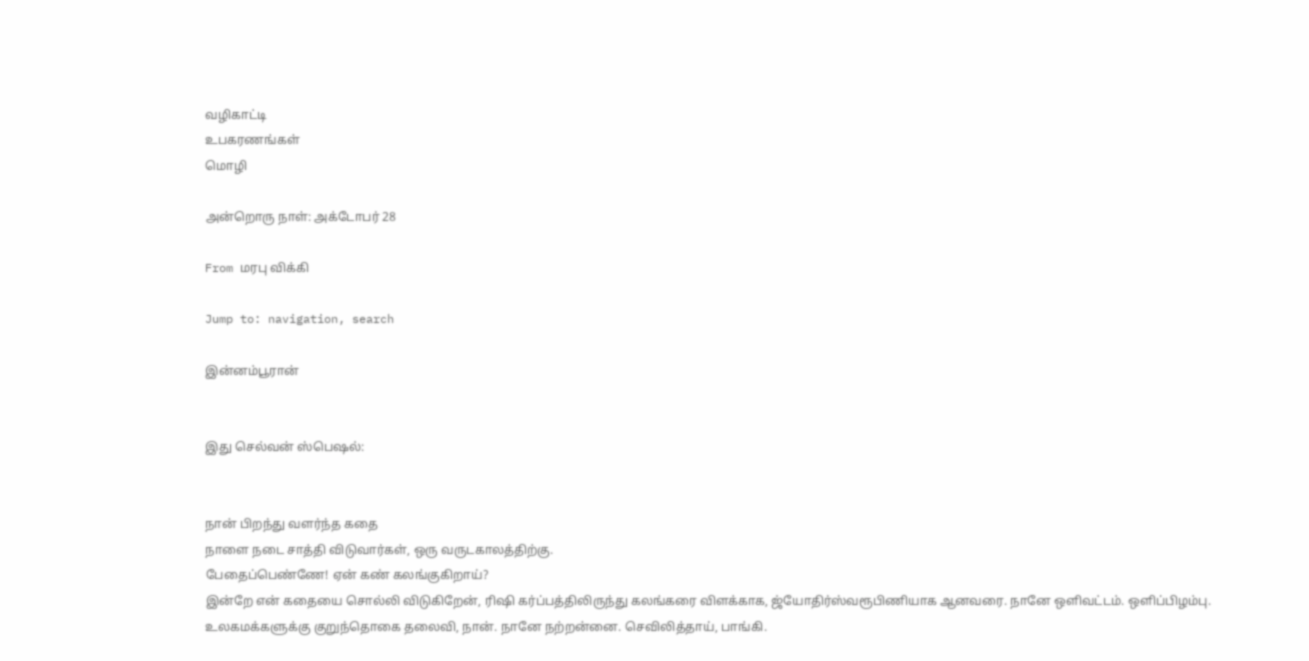வழிகாட்டி
உபகரணங்கள்
மொழி

அன்றொரு நாள்: அக்டோபர் 28

From மரபு விக்கி

Jump to: navigation, search

இன்னம்பூரான்


இது செல்வன் ஸ்பெஷல்:


நான் பிறந்து வளர்ந்த கதை
நாளை நடை சாத்தி விடுவார்கள், ஒரு வருடகாலத்திற்கு.
பேதைப்பெண்ணே! ஏன் கண் கலங்குகிறாய்?
இன்றே என் கதையை சொல்லி விடுகிறேன், ரிஷி கர்ப்பத்திலிருந்து கலங்கரை விளக்காக, ஜ்யோதிர்ஸ்வரூபிணியாக ஆனவரை. நானே ஒளிவட்டம். ஒளிப்பிழம்பு.
உலகமக்களுக்கு குறுந்தொகை தலைவி, நான். நானே நற்றன்னை. செவிலித்தாய், பாங்கி.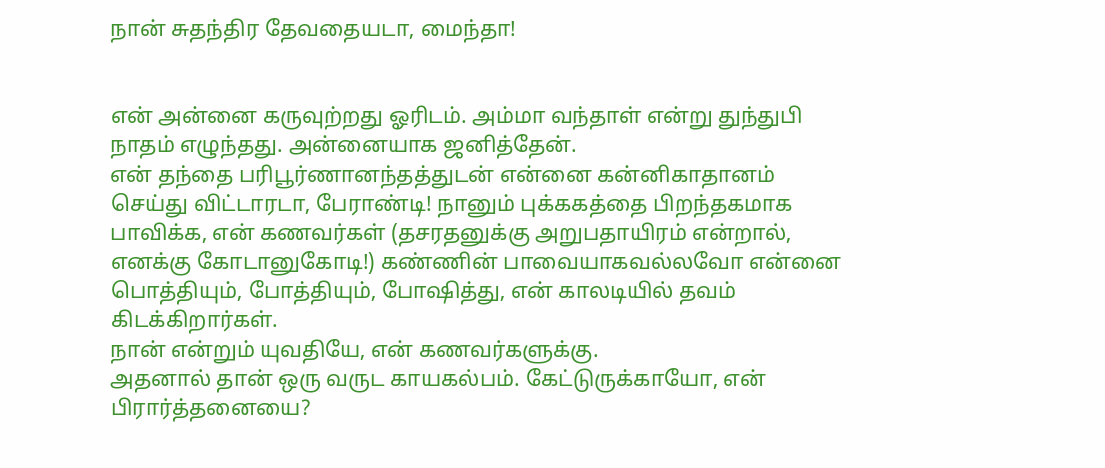நான் சுதந்திர தேவதையடா, மைந்தா!


என் அன்னை கருவுற்றது ஓரிடம். அம்மா வந்தாள் என்று துந்துபி நாதம் எழுந்தது. அன்னையாக ஜனித்தேன்.
என் தந்தை பரிபூர்ணானந்தத்துடன் என்னை கன்னிகாதானம் செய்து விட்டாரடா, பேராண்டி! நானும் புக்ககத்தை பிறந்தகமாக பாவிக்க, என் கணவர்கள் (தசரதனுக்கு அறுபதாயிரம் என்றால், எனக்கு கோடானுகோடி!) கண்ணின் பாவையாகவல்லவோ என்னை பொத்தியும், போத்தியும், போஷித்து, என் காலடியில் தவம் கிடக்கிறார்கள்.
நான் என்றும் யுவதியே, என் கணவர்களுக்கு.
அதனால் தான் ஒரு வருட காயகல்பம். கேட்டுருக்காயோ, என் பிரார்த்தனையை?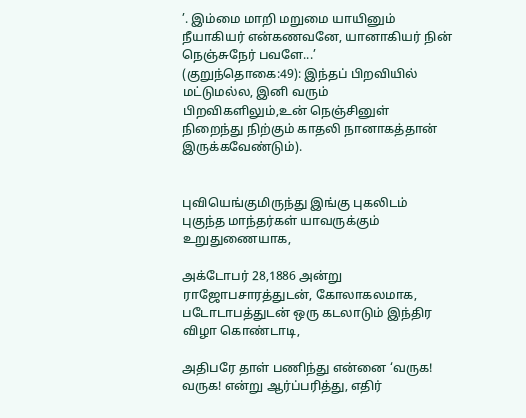’. இம்மை மாறி மறுமை யாயினும் நீயாகியர் என்கணவனே, யானாகியர் நின் நெஞ்சுநேர் பவளே...’
(குறுந்தொகை:49): இந்தப் பிறவியில் மட்டுமல்ல, இனி வரும் பிறவிகளிலும்,உன் நெஞ்சினுள் நிறைந்து நிற்கும் காதலி நானாகத்தான் இருக்கவேண்டும்).


புவியெங்குமிருந்து இங்கு புகலிடம் புகுந்த மாந்தர்கள் யாவருக்கும் உறுதுணையாக,

அக்டோபர் 28,1886 அன்று ராஜோபசாரத்துடன், கோலாகலமாக, படோடாபத்துடன் ஒரு கடலாடும் இந்திர விழா கொண்டாடி,

அதிபரே தாள் பணிந்து என்னை ‘வருக! வருக! என்று ஆர்ப்பரித்து, எதிர்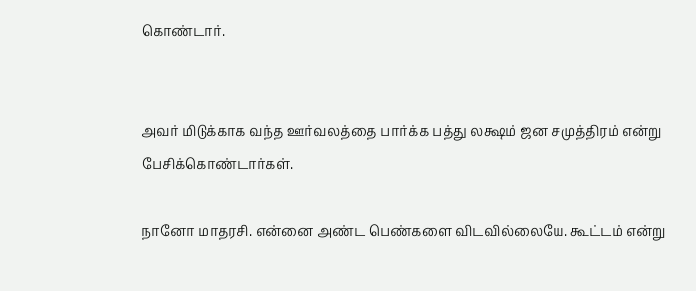கொண்டார்.


அவர் மிடுக்காக வந்த ஊர்வலத்தை பார்க்க பத்து லக்ஷம் ஜன சமுத்திரம் என்று பேசிக்கொண்டார்கள்.

நானோ மாதரசி. என்னை அண்ட பெண்களை விடவில்லையே. கூட்டம் என்று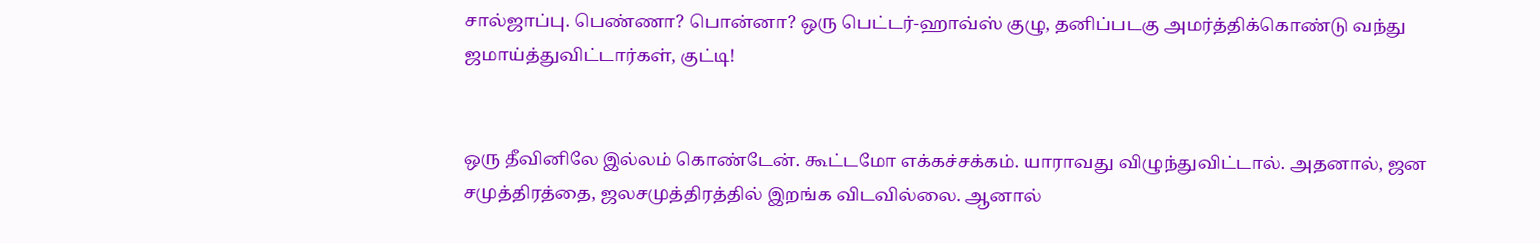சால்ஜாப்பு. பெண்ணா? பொன்னா? ஒரு பெட்டர்-ஹாவ்ஸ் குழு, தனிப்படகு அமர்த்திக்கொண்டு வந்து ஜமாய்த்துவிட்டார்கள், குட்டி!


ஒரு தீவினிலே இல்லம் கொண்டேன். கூட்டமோ எக்கச்சக்கம். யாராவது விழுந்துவிட்டால். அதனால், ஜன சமுத்திரத்தை, ஜலசமுத்திரத்தில் இறங்க விடவில்லை. ஆனால்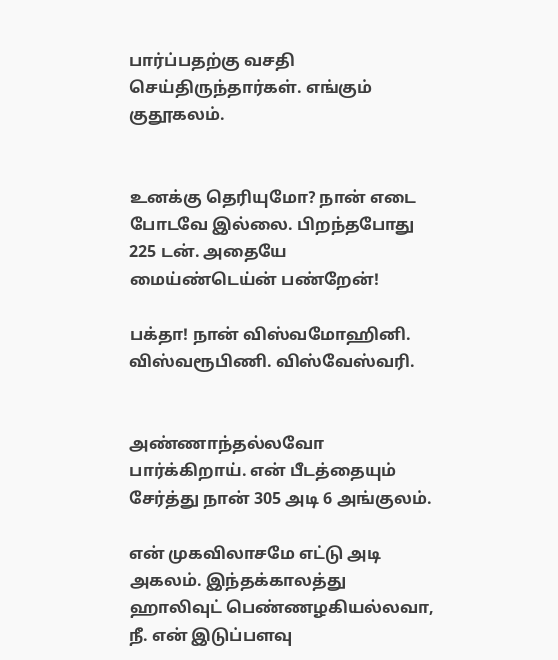பார்ப்பதற்கு வசதி செய்திருந்தார்கள். எங்கும் குதூகலம்.


உனக்கு தெரியுமோ? நான் எடை போடவே இல்லை. பிறந்தபோது 225 டன். அதையே மைய்ண்டெய்ன் பண்றேன்!

பக்தா! நான் விஸ்வமோஹினி. விஸ்வரூபிணி. விஸ்வேஸ்வரி.


அண்ணாந்தல்லவோ பார்க்கிறாய். என் பீடத்தையும் சேர்த்து நான் 305 அடி 6 அங்குலம்.

என் முகவிலாசமே எட்டு அடி அகலம். இந்தக்காலத்து ஹாலிவுட் பெண்ணழகியல்லவா, நீ. என் இடுப்பளவு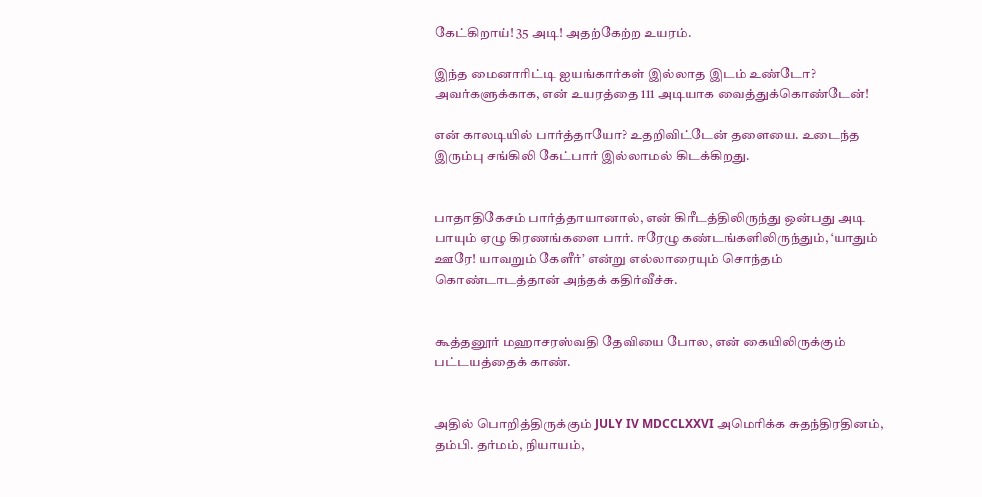கேட்கிறாய்! 35 அடி! அதற்கேற்ற உயரம்.

இந்த மைனாரிட்டி ஐயங்கார்கள் இல்லாத இடம் உண்டோ? அவர்களுக்காக, என் உயரத்தை 111 அடியாக வைத்துக்கொண்டேன்!

என் காலடியில் பார்த்தாயோ? உதறிவிட்டேன் தளையை. உடைந்த இரும்பு சங்கிலி கேட்பார் இல்லாமல் கிடக்கிறது.


பாதாதிகேசம் பார்த்தாயானால், என் கிரீடத்திலிருந்து ஒன்பது அடி பாயும் ஏழு கிரணங்களை பார். ஈரேழு கண்டங்களிலிருந்தும், ‘யாதும் ஊரே! யாவறும் கேளீர்’ என்று எல்லாரையும் சொந்தம் கொண்டாடத்தான் அந்தக் கதிர்வீச்சு.


கூத்தனூர் மஹாசரஸ்வதி தேவியை போல, என் கையிலிருக்கும் பட்டயத்தைக் காண்.


அதில் பொறித்திருக்கும் JULY IV MDCCLXXVI அமெரிக்க சுதந்திரதினம், தம்பி. தர்மம், நியாயம்,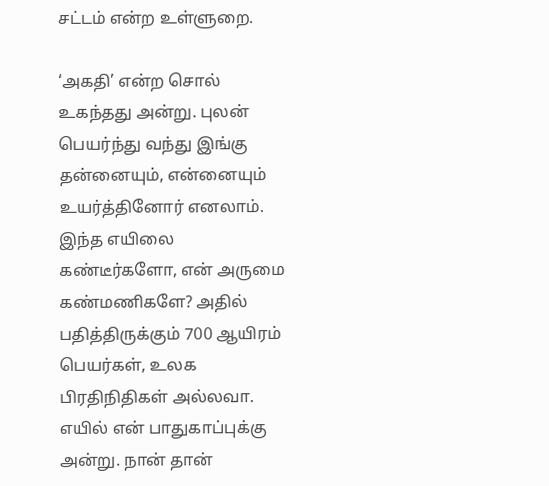சட்டம் என்ற உள்ளுறை.

‘அகதி’ என்ற சொல் உகந்தது அன்று. புலன் பெயர்ந்து வந்து இங்கு தன்னையும், என்னையும் உயர்த்தினோர் எனலாம். இந்த எயிலை கண்டீர்களோ, என் அருமை கண்மணிகளே? அதில் பதித்திருக்கும் 700 ஆயிரம் பெயர்கள், உலக பிரதிநிதிகள் அல்லவா. எயில் என் பாதுகாப்புக்கு அன்று. நான் தான்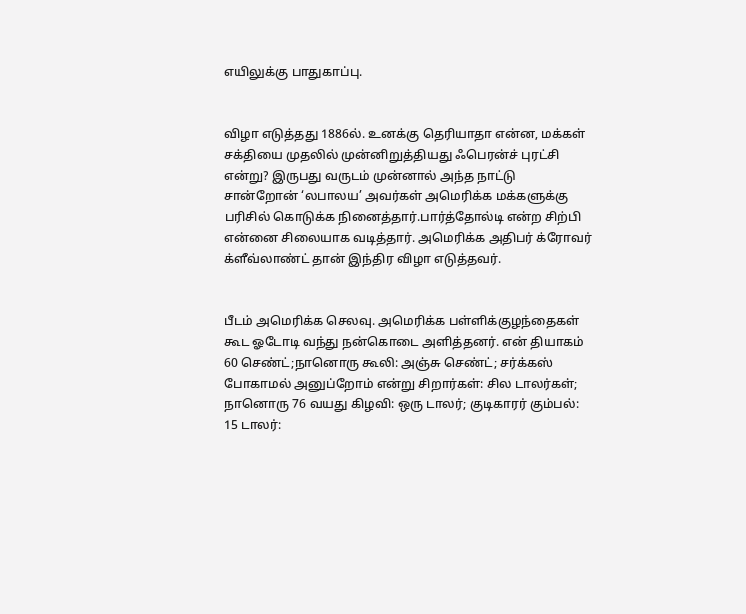எயிலுக்கு பாதுகாப்பு.


விழா எடுத்தது 1886ல். உனக்கு தெரியாதா என்ன, மக்கள் சக்தியை முதலில் முன்னிறுத்தியது ஃபெரன்ச் புரட்சி என்று? இருபது வருடம் முன்னால் அந்த நாட்டு சான்றோன் ‘லபாலய’ அவர்கள் அமெரிக்க மக்களுக்கு பரிசில் கொடுக்க நினைத்தார்.பார்த்தோல்டி என்ற சிற்பி என்னை சிலையாக வடித்தார். அமெரிக்க அதிபர் க்ரோவர் க்ளீவ்லாண்ட் தான் இந்திர விழா எடுத்தவர்.


பீடம் அமெரிக்க செலவு. அமெரிக்க பள்ளிக்குழந்தைகள் கூட ஓடோடி வந்து நன்கொடை அளித்தனர். என் தியாகம் 60 செண்ட்;நானொரு கூலி: அஞ்சு செண்ட்; சர்க்கஸ் போகாமல் அனுப்றோம் என்று சிறார்கள்: சில டாலர்கள்; நானொரு 76 வயது கிழவி: ஒரு டாலர்; குடிகாரர் கும்பல்: 15 டாலர்: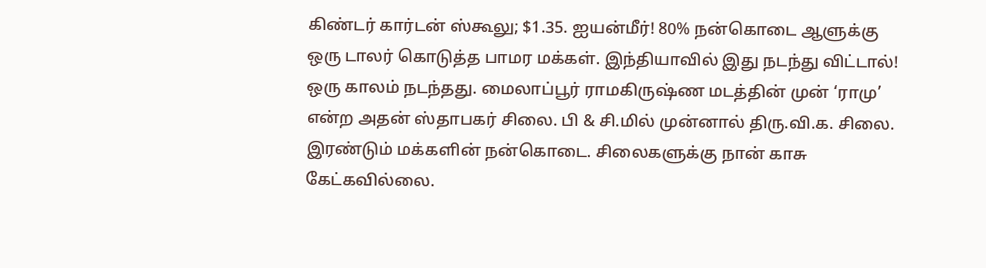கிண்டர் கார்டன் ஸ்கூலு; $1.35. ஐயன்மீர்! 80% நன்கொடை ஆளுக்கு ஒரு டாலர் கொடுத்த பாமர மக்கள். இந்தியாவில் இது நடந்து விட்டால்! ஒரு காலம் நடந்தது. மைலாப்பூர் ராமகிருஷ்ண மடத்தின் முன் ‘ராமு’ என்ற அதன் ஸ்தாபகர் சிலை. பி & சி.மில் முன்னால் திரு.வி.க. சிலை. இரண்டும் மக்களின் நன்கொடை. சிலைகளுக்கு நான் காசு கேட்கவில்லை.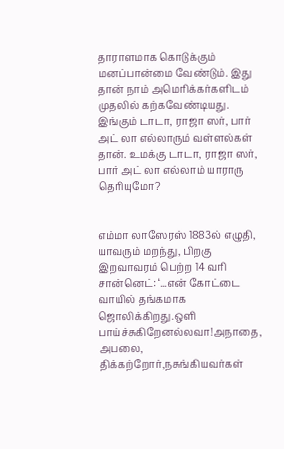தாராளமாக கொடுக்கும் மனப்பான்மை வேண்டும். இது தான் நாம் அமெரிக்கர்களிடம் முதலில் கற்கவேண்டியது. இங்கும் டாடா, ராஜா ஸர், பார் அட் லா எல்லாரும் வள்ளல்கள் தான். உமக்கு டாடா, ராஜா ஸர், பார் அட் லா எல்லாம் யாராரு தெரியுமோ?


எம்மா லாஸேரஸ் 1883ல் எழுதி, யாவரும் மறந்து, பிறகு இறவாவரம் பெற்ற 14 வரி சான்னெட்: ‘...என் கோட்டை வாயில் தங்கமாக ஜொலிக்கிறது.ஒளி பாய்ச்சுகிறேனல்லவா!அநாதை, அபலை, திக்கற்றோர்,நசுங்கியவர்கள்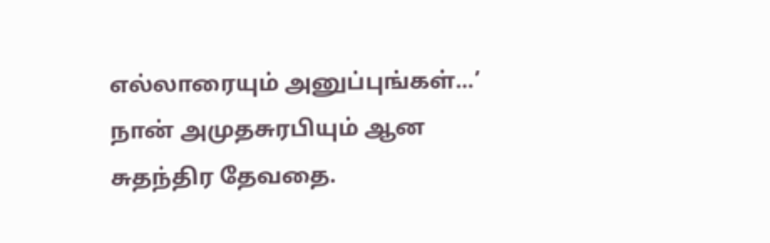எல்லாரையும் அனுப்புங்கள்...’ நான் அமுதசுரபியும் ஆன சுதந்திர தேவதை.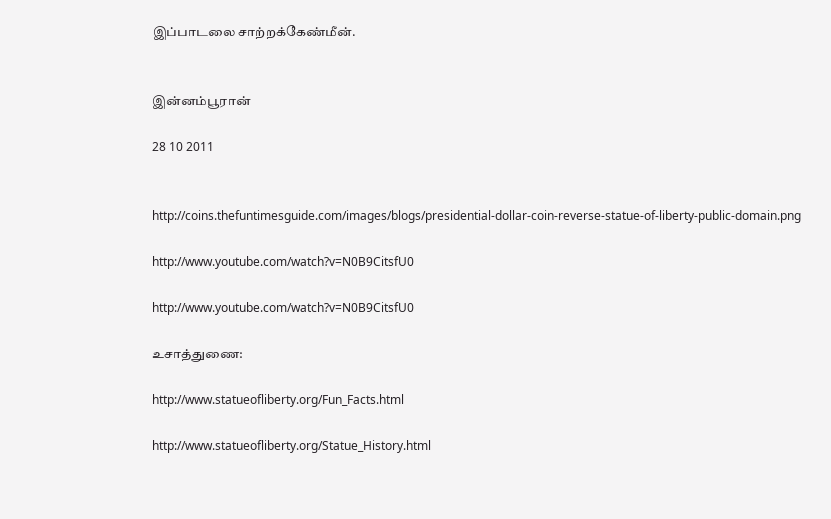இப்பாடலை சாற்றக்கேண்மீன்.


இன்னம்பூரான்

28 10 2011


http://coins.thefuntimesguide.com/images/blogs/presidential-dollar-coin-reverse-statue-of-liberty-public-domain.png

http://www.youtube.com/watch?v=N0B9CitsfU0

http://www.youtube.com/watch?v=N0B9CitsfU0

உசாத்துணை:

http://www.statueofliberty.org/Fun_Facts.html

http://www.statueofliberty.org/Statue_History.html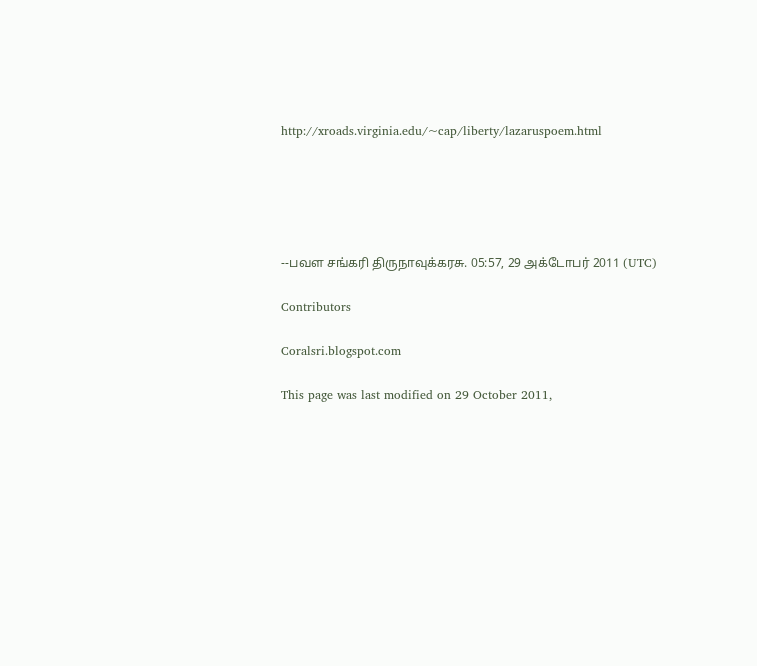http://xroads.virginia.edu/~cap/liberty/lazaruspoem.html





--பவள சங்கரி திருநாவுக்கரசு. 05:57, 29 அக்டோபர் 2011 (UTC)

Contributors

Coralsri.blogspot.com

This page was last modified on 29 October 2011,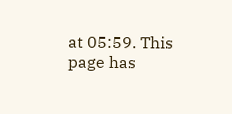at 05:59. This page has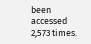been accessed 2,573 times.